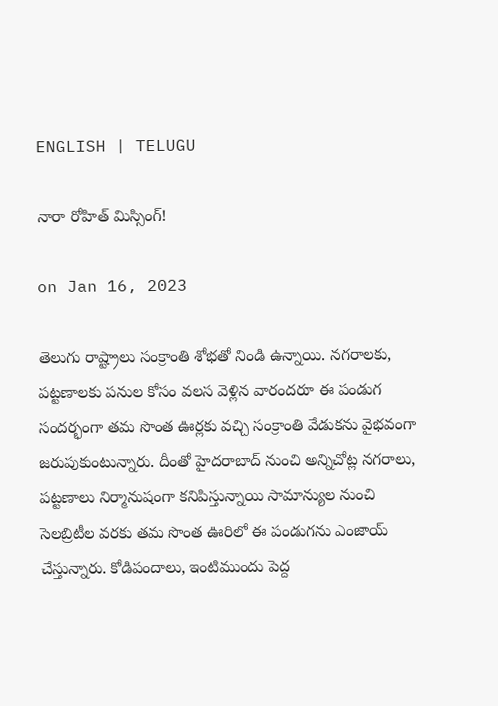ENGLISH | TELUGU

నారా రోహిత్ మిస్సింగ్!

on Jan 16, 2023

తెలుగు రాష్ట్రాలు సంక్రాంతి శోభతో నిండి ఉన్నాయి. నగరాలకు, పట్టణాలకు పనుల కోసం వలస వెళ్లిన వారందరూ ఈ పండుగ సందర్భంగా తమ సొంత ఊర్లకు వచ్చి సంక్రాంతి వేడుకను వైభవంగా జరుపుకుంటున్నారు. దీంతో హైదరాబాద్ నుంచి అన్నిచోట్ల నగరాలు, పట్టణాలు నిర్మానుషంగా కనిపిస్తున్నాయి సామాన్యుల నుంచి సెలబ్రిటీల వరకు తమ సొంత ఊరిలో ఈ పండుగను ఎంజాయ్ చేస్తున్నారు. కోడిపందాలు, ఇంటిముందు పెద్ద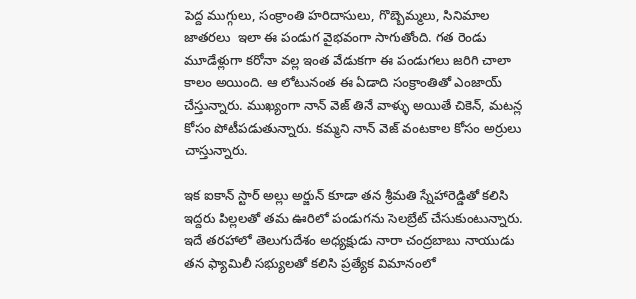పెద్ద ముగ్గులు, సంక్రాంతి హరిదాసులు, గొబ్బెమ్మలు, సినిమాల జాత‌ర‌లు  ఇలా ఈ పండుగ వైభవంగా సాగుతోంది. గత రెండు మూడేళ్లుగా కరోనా వల్ల ఇంత వేడుకగా ఈ పండుగలు జరిగి చాలా కాలం అయింది. ఆ లోటునంత ఈ ఏడాది సంక్రాంతితో ఎంజాయ్ చేస్తున్నారు. ముఖ్యంగా నాన్ వెజ్ తినే వాళ్ళు అయితే చికెన్‌, మటన్ల కోసం పోటీప‌డుతున్నారు. కమ్మ‌ని నాన్ వెజ్ వంట‌కాల కోసం అర్రులు చాస్తున్నారు.

ఇక ఐకాన్ స్టార్ అల్లు అర్జున్ కూడా త‌న శ్రీ‌మ‌తి స్నేహారెడ్డితో క‌లిసి ఇద్ద‌రు పిల్ల‌ల‌తో త‌మ ఊరిలో పండుగ‌ను సెల‌బ్రేట్ చేసుకుంటున్నారు. ఇదే తరహాలో తెలుగుదేశం అధ్యక్షుడు నారా చంద్రబాబు నాయుడు తన ఫ్యామిలీ సభ్యులతో కలిసి ప్రత్యేక విమానంలో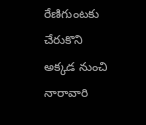రేణిగుంటకు చేరుకొని అక్కడ నుంచి నారావారి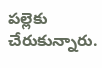పల్లెకు చేరుకున్నారు.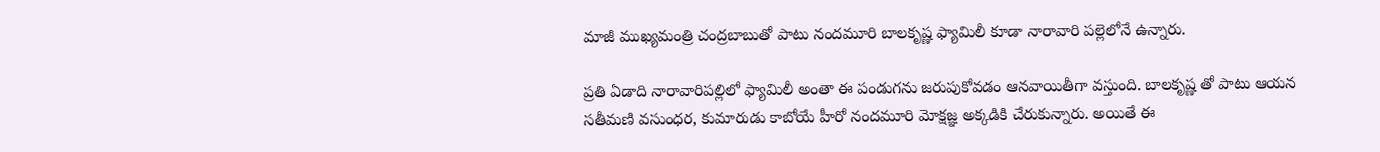మాజీ ముఖ్యమంత్రి చంద్రబాబుతో పాటు నందమూరి బాలకృష్ణ ఫ్యామిలీ కూడా నారావారి పల్లెలోనే ఉన్నారు.

ప్రతి ఏడాది నారావారిపల్లిలో ఫ్యామిలీ అంతా ఈ పండుగను జరుపుకోవడం ఆనవాయితీగా వస్తుంది. బాలకృష్ణ తో పాటు ఆయన సతీమణి వసుంధర, కుమారుడు కాబోయే హీరో నందమూరి మోక్షజ్ఞ అక్కడికి చేరుకున్నారు. అయితే ఈ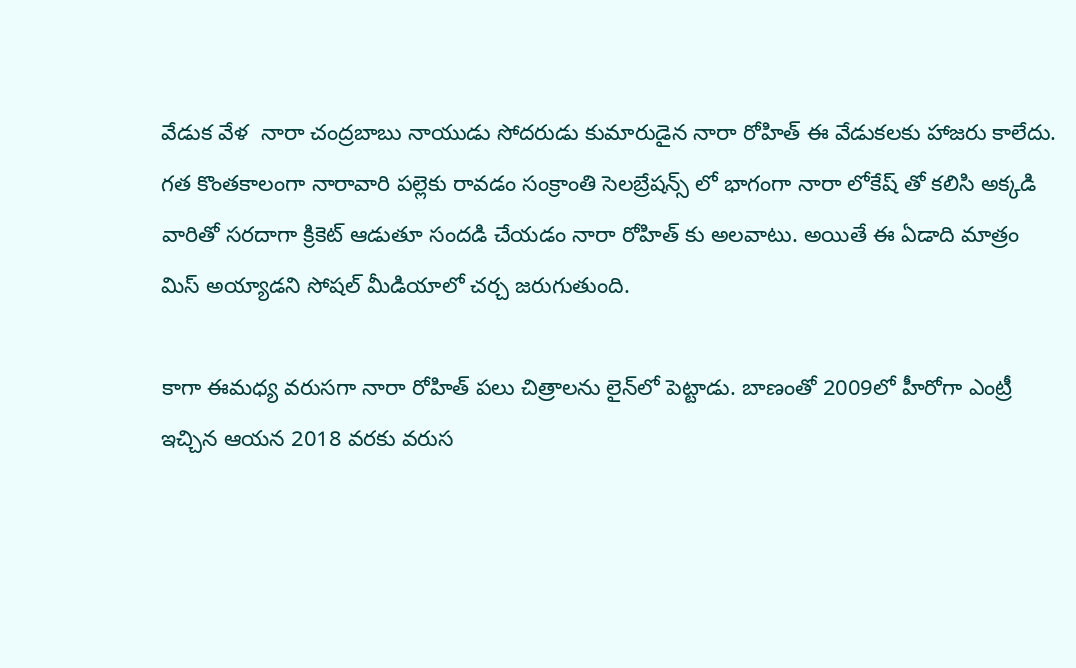వేడుక వేళ  నారా చంద్రబాబు నాయుడు సోదరుడు కుమారుడైన నారా రోహిత్ ఈ వేడుకలకు హాజరు కాలేదు. గత కొంతకాలంగా నారావారి పల్లెకు రావడం సంక్రాంతి సెలబ్రేషన్స్ లో భాగంగా నారా లోకేష్ తో కలిసి అక్కడి వారితో సరదాగా క్రికెట్ ఆడుతూ సందడి చేయడం నారా రోహిత్ కు అలవాటు. అయితే ఈ ఏడాది మాత్రం మిస్ అయ్యాడని సోషల్ మీడియాలో చర్చ జరుగుతుంది.

కాగా ఈమధ్య వరుసగా నారా రోహిత్ పలు చిత్రాలను లైన్‌లో పెట్టాడు. బాణంతో 2009లో హీరోగా ఎంట్రీ ఇచ్చిన ఆయన 2018 వరకు వరుస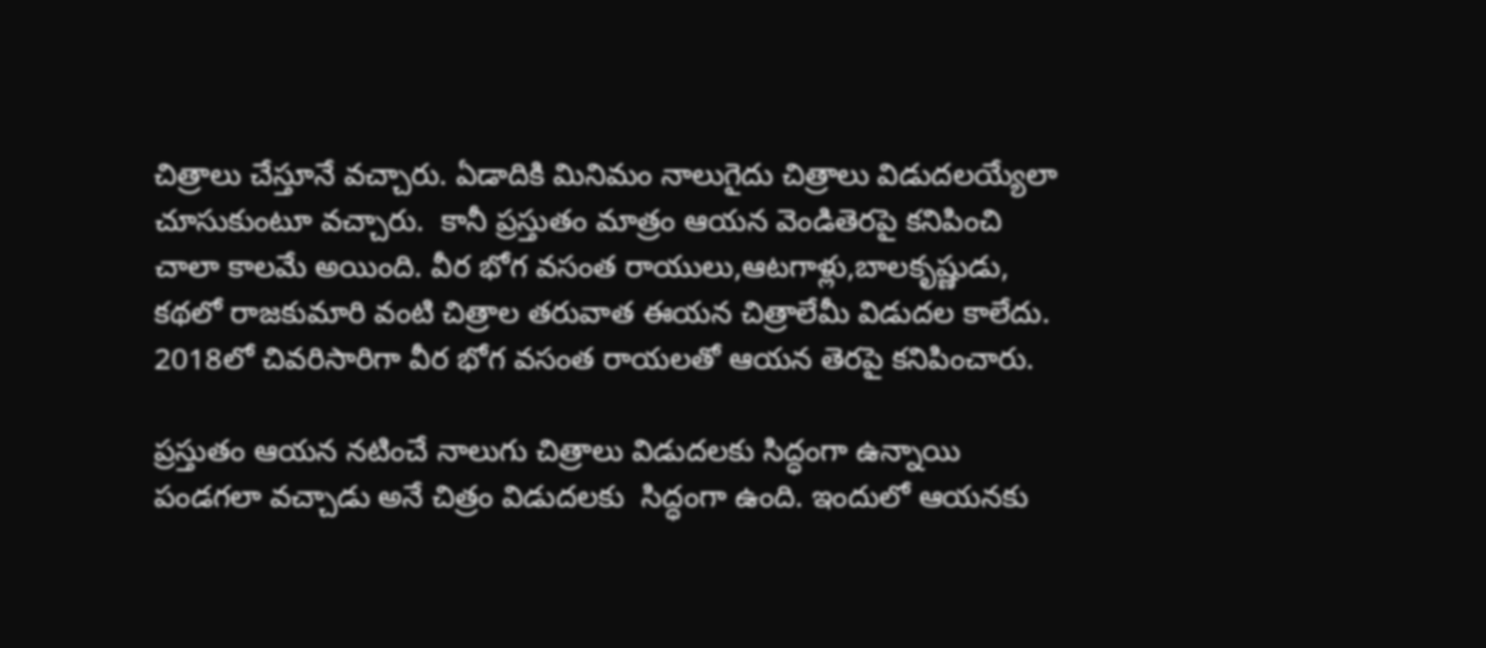చిత్రాలు చేస్తూనే వచ్చారు. ఏడాదికి మినిమం నాలుగైదు చిత్రాలు విడుదలయ్యేలా చూసుకుంటూ వచ్చారు.  కానీ ప్రస్తుతం మాత్రం ఆయన వెండితెరపై కనిపించి చాలా కాలమే అయింది. వీర భోగ వసంత రాయులు,ఆటగాళ్లు,బాలకృష్ణుడు, కథలో రాజకుమారి వంటి చిత్రాల తరువాత ఈయన చిత్రాలేమీ విడుదల కాలేదు. 2018లో చివరిసారిగా వీర భోగ వసంత రాయలతో ఆయన తెర‌పై కనిపించారు.

ప్రస్తుతం ఆయన నటించే నాలుగు చిత్రాలు విడుదలకు సిద్ధంగా ఉన్నాయి పండగలా వచ్చాడు అనే చిత్రం విడుద‌ల‌కు  సిద్ధంగా ఉంది. ఇందులో ఆయనకు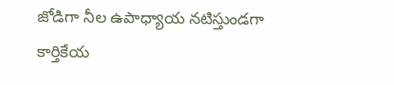జోడిగా నీల ఉపాధ్యాయ నటిస్తుండగా కార్తికేయ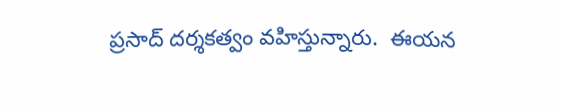ప్రసాద్ దర్శకత్వం వహిస్తున్నారు.  ఈయన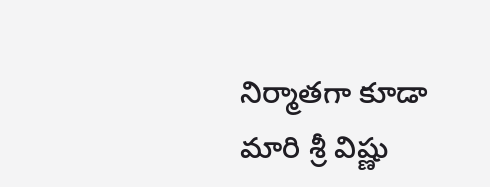నిర్మాతగా కూడా మారి శ్రీ విష్ణు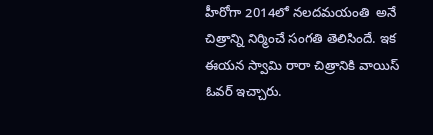హీరోగా 2014లో న‌ల‌ద‌మ‌యంతి  అనే చిత్రాన్ని నిర్మించే సంగతి తెలిసిందే. ఇక ఈయన స్వామి రారా చిత్రానికి వాయిస్ ఓవ‌ర్ ఇచ్చారు.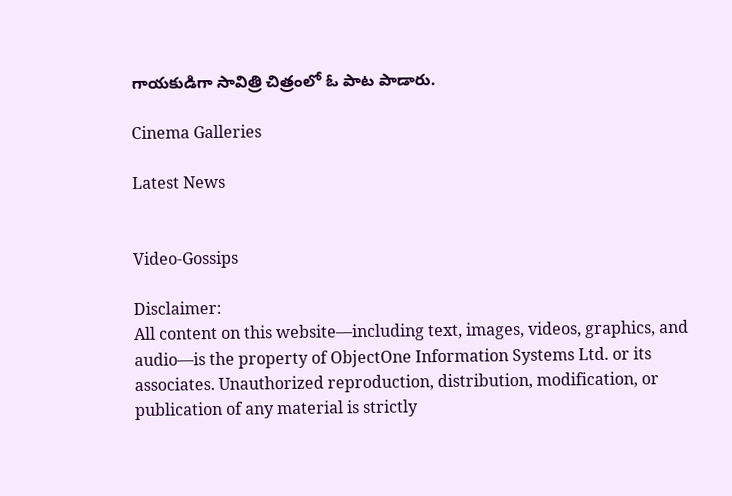గాయకుడిగా సావిత్రి చిత్రంలో ఓ పాట పాడారు.

Cinema Galleries

Latest News


Video-Gossips

Disclaimer:
All content on this website—including text, images, videos, graphics, and audio—is the property of ObjectOne Information Systems Ltd. or its associates. Unauthorized reproduction, distribution, modification, or publication of any material is strictly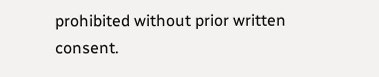prohibited without prior written consent.